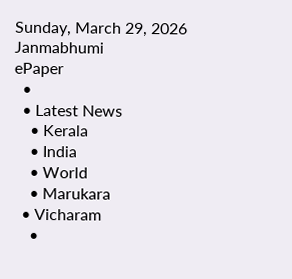Sunday, March 29, 2026
Janmabhumi
ePaper
  •
  • Latest News
    • Kerala
    • India
    • World
    • Marukara
  • Vicharam
    •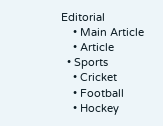Editorial
    • Main Article
    • Article
  • Sports
    • Cricket
    • Football
    • Hockey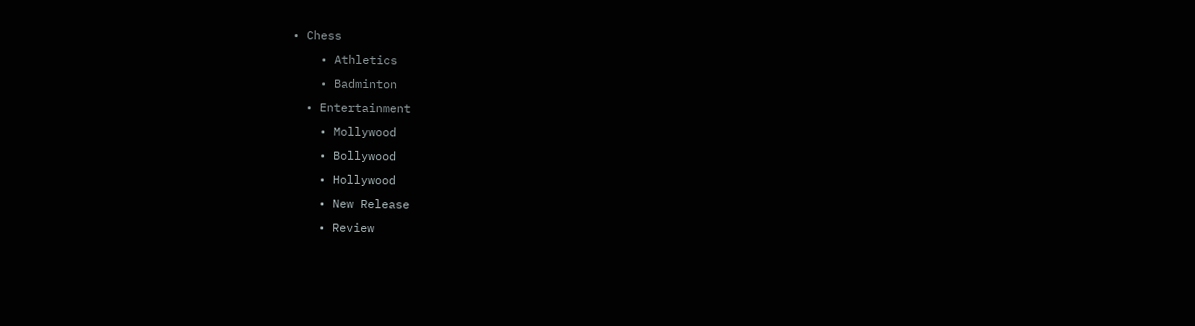• Chess
    • Athletics
    • Badminton
  • Entertainment
    • Mollywood
    • Bollywood
    • Hollywood
    • New Release
    • Review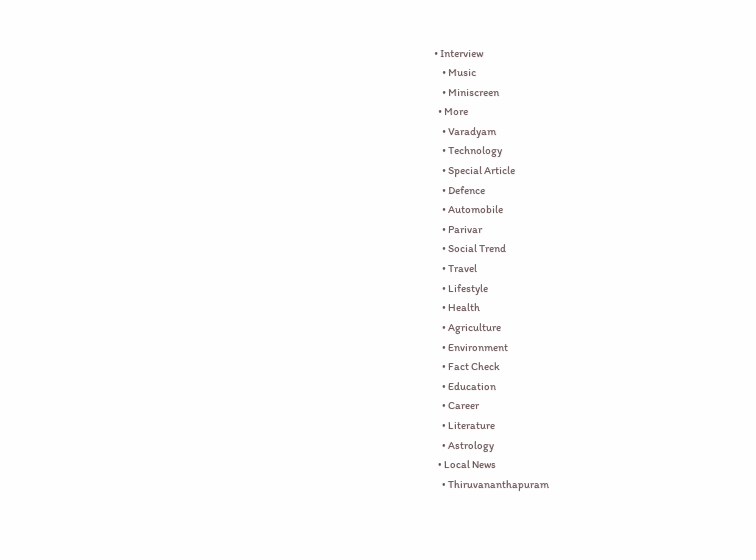• Interview
    • Music
    • Miniscreen
  • More
    • Varadyam
    • Technology
    • Special Article
    • Defence
    • Automobile
    • Parivar
    • Social Trend
    • Travel
    • Lifestyle
    • Health
    • Agriculture
    • Environment
    • Fact Check
    • Education
    • Career
    • Literature
    • Astrology
  • Local News
    • Thiruvananthapuram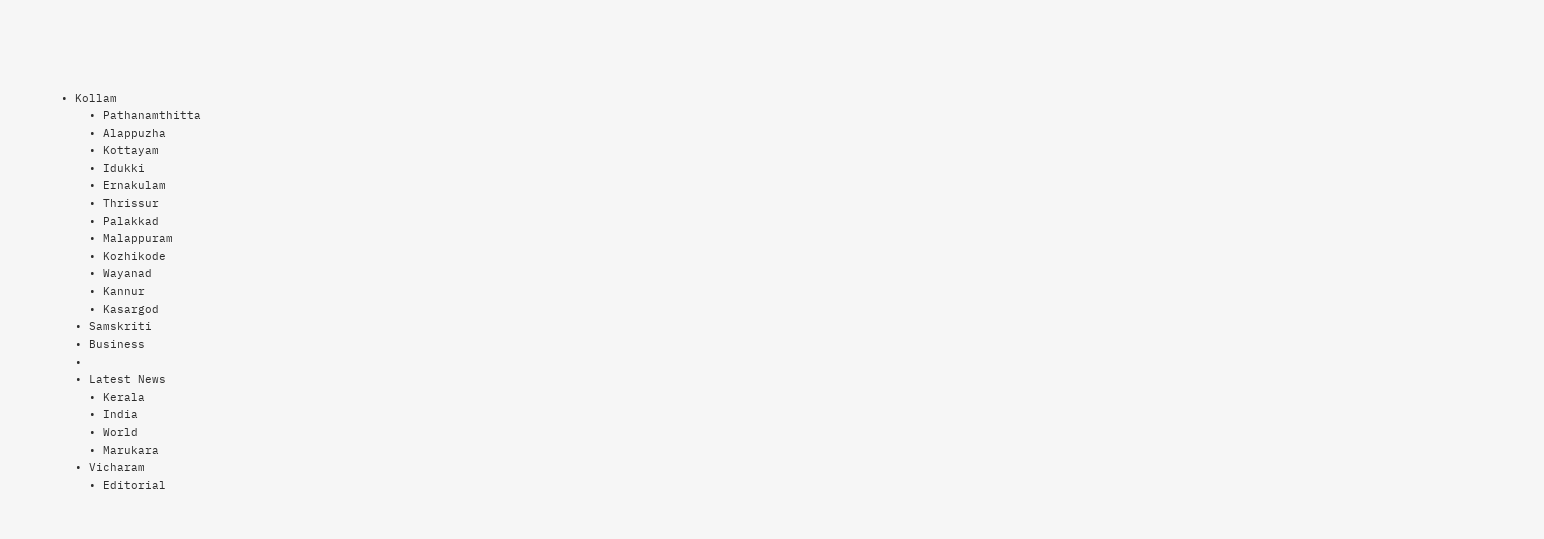• Kollam
    • Pathanamthitta
    • Alappuzha
    • Kottayam
    • Idukki
    • Ernakulam
    • Thrissur
    • Palakkad
    • Malappuram
    • Kozhikode
    • Wayanad
    • Kannur
    • Kasargod
  • Samskriti
  • Business
  •
  • Latest News
    • Kerala
    • India
    • World
    • Marukara
  • Vicharam
    • Editorial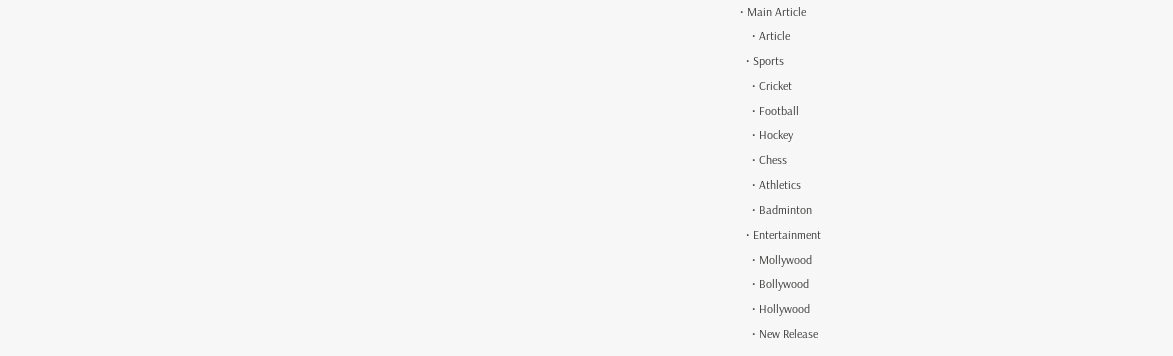• Main Article
    • Article
  • Sports
    • Cricket
    • Football
    • Hockey
    • Chess
    • Athletics
    • Badminton
  • Entertainment
    • Mollywood
    • Bollywood
    • Hollywood
    • New Release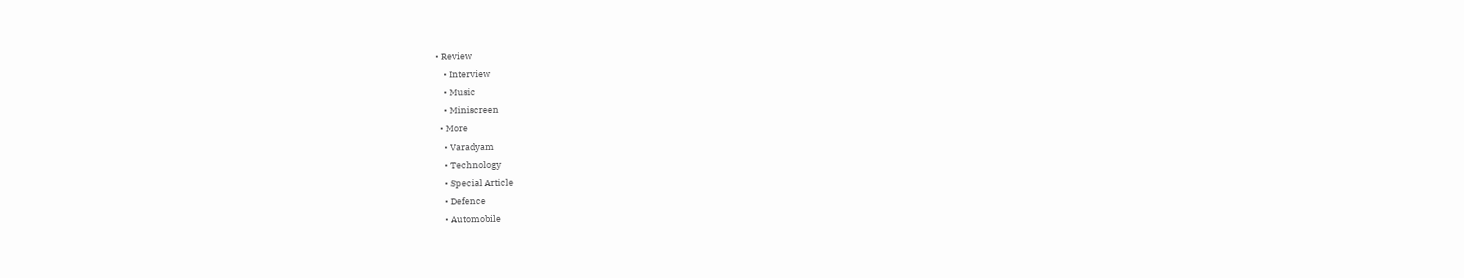• Review
    • Interview
    • Music
    • Miniscreen
  • More
    • Varadyam
    • Technology
    • Special Article
    • Defence
    • Automobile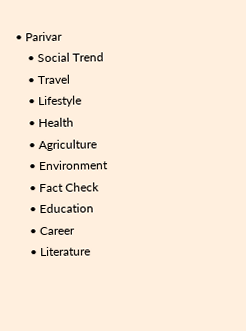• Parivar
    • Social Trend
    • Travel
    • Lifestyle
    • Health
    • Agriculture
    • Environment
    • Fact Check
    • Education
    • Career
    • Literature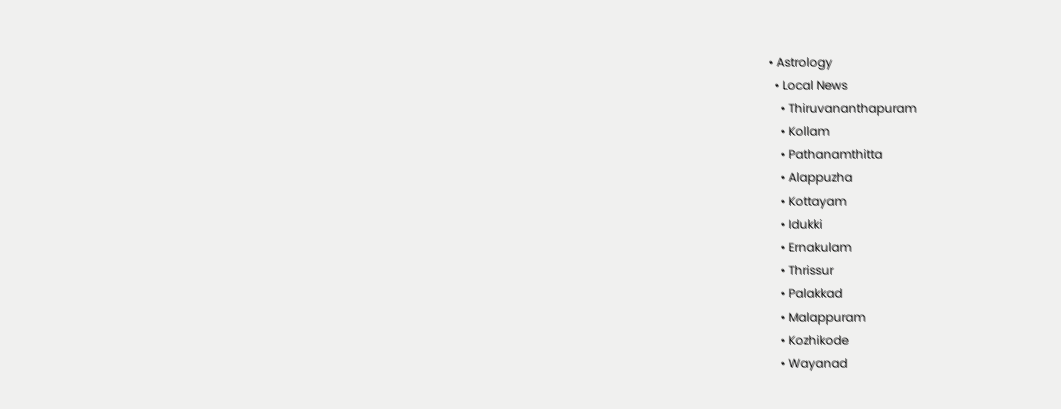• Astrology
  • Local News
    • Thiruvananthapuram
    • Kollam
    • Pathanamthitta
    • Alappuzha
    • Kottayam
    • Idukki
    • Ernakulam
    • Thrissur
    • Palakkad
    • Malappuram
    • Kozhikode
    • Wayanad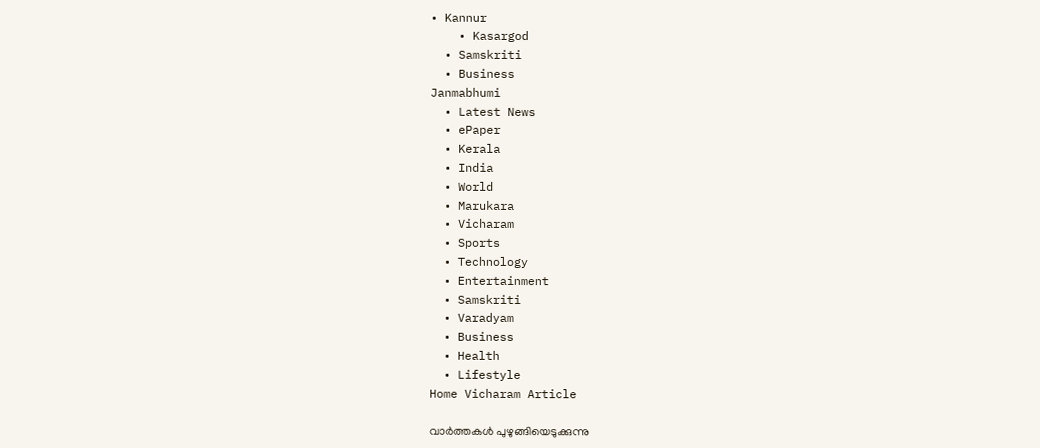• Kannur
    • Kasargod
  • Samskriti
  • Business
Janmabhumi
  • Latest News
  • ePaper
  • Kerala
  • India
  • World
  • Marukara
  • Vicharam
  • Sports
  • Technology
  • Entertainment
  • Samskriti
  • Varadyam
  • Business
  • Health
  • Lifestyle
Home Vicharam Article

വാര്‍ത്തകള്‍ പുഴുങ്ങിയെടുക്കുന്നു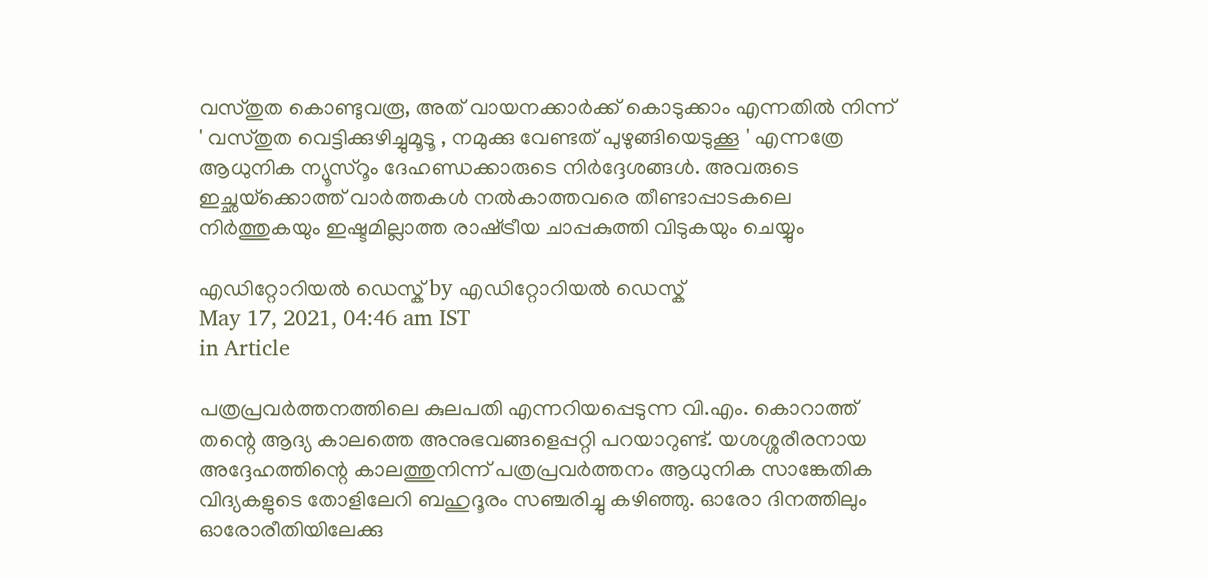വസ്തുത കൊണ്ടുവരൂ, അത് വായനക്കാര്‍ക്ക് കൊടുക്കാം എന്നതില്‍ നിന്ന് ' വസ്തുത വെട്ടിക്കുഴിച്ചുമൂടൂ , നമുക്കു വേണ്ടത് പുഴുങ്ങിയെടുക്കൂ ' എന്നത്രേ ആധുനിക ന്യൂസ്‌റൂം ദേഹണ്ഡക്കാരുടെ നിര്‍ദ്ദേശങ്ങള്‍. അവരുടെ ഇച്ഛയ്‌ക്കൊത്ത് വാര്‍ത്തകള്‍ നല്‍കാത്തവരെ തീണ്ടാപ്പാടകലെ നിര്‍ത്തുകയും ഇഷ്ടമില്ലാത്ത രാഷ്‌ട്രീയ ചാപ്പകുത്തി വിടുകയും ചെയ്യും

എഡിറ്റോറിയൽ ഡെസ്ക് by എഡിറ്റോറിയൽ ഡെസ്ക്
May 17, 2021, 04:46 am IST
in Article

പത്രപ്രവര്‍ത്തനത്തിലെ കുലപതി എന്നറിയപ്പെടുന്ന വി.എം. കൊറാത്ത് തന്റെ ആദ്യ കാലത്തെ അനുഭവങ്ങളെപ്പറ്റി പറയാറുണ്ട്. യശശ്ശരീരനായ അദ്ദേഹത്തിന്റെ കാലത്തുനിന്ന് പത്രപ്രവര്‍ത്തനം ആധുനിക സാങ്കേതിക വിദ്യകളുടെ തോളിലേറി ബഹുദൂരം സഞ്ചരിച്ചു കഴിഞ്ഞു. ഓരോ ദിനത്തിലും  ഓരോരീതിയിലേക്കു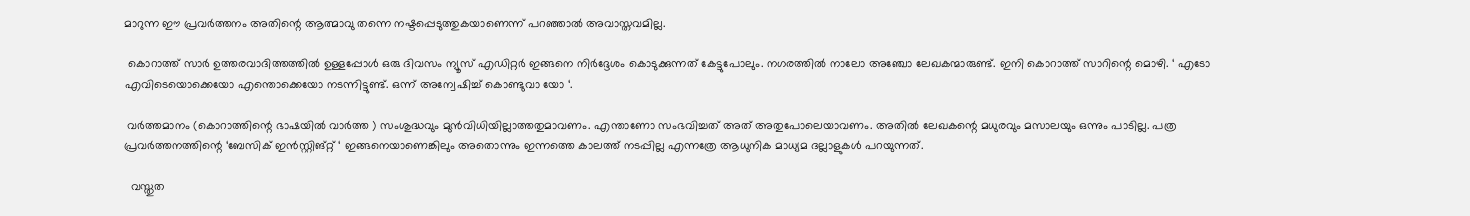മാറുന്ന ഈ പ്രവര്‍ത്തനം അതിന്റെ ആത്മാവു തന്നെ നഷ്ടപ്പെടുത്തുകയാണെന്ന് പറഞ്ഞാല്‍ അവാസ്തവമില്ല.

 കൊറാത്ത് സാര്‍ ഉത്തരവാദിത്തത്തില്‍ ഉള്ളപ്പോള്‍ ഒരു ദിവസം ന്യൂസ് എഡിറ്റര്‍ ഇങ്ങനെ നിര്‍ദ്ദേശം കൊടുക്കുന്നത് കേട്ടുപോലും. നഗരത്തില്‍ നാലോ അഞ്ചോ ലേഖകന്മാരുണ്ട്. ഇനി കൊറാത്ത് സാറിന്റെ മൊഴി. ‘ എടോ എവിടെയൊക്കെയോ എന്തൊക്കെയോ നടന്നിട്ടുണ്ട്. ഒന്ന് അന്വേഷിച്ച് കൊണ്ടുവാ യോ ‘.

 വര്‍ത്തമാനം (കൊറാത്തിന്റെ ഭാഷയില്‍ വാര്‍ത്ത ) സംശുദ്ധവും മുന്‍വിധിയില്ലാത്തതുമാവണം. എന്താണോ സംഭവിച്ചത് അത് അതുപോലെയാവണം. അതില്‍ ലേഖകന്റെ മധുരവും മസാലയും ഒന്നും പാടില്ല. പത്ര പ്രവര്‍ത്തനത്തിന്റെ ‘ബേസിക് ഇന്‍സ്റ്റിങ്റ്റ് ‘ ഇങ്ങനെയാണെങ്കിലും അതൊന്നും ഇന്നത്തെ കാലത്ത് നടപ്പില്ല എന്നത്രേ ആധുനിക മാധ്യമ ദല്ലാളുകള്‍ പറയുന്നത്.

  വസ്തുത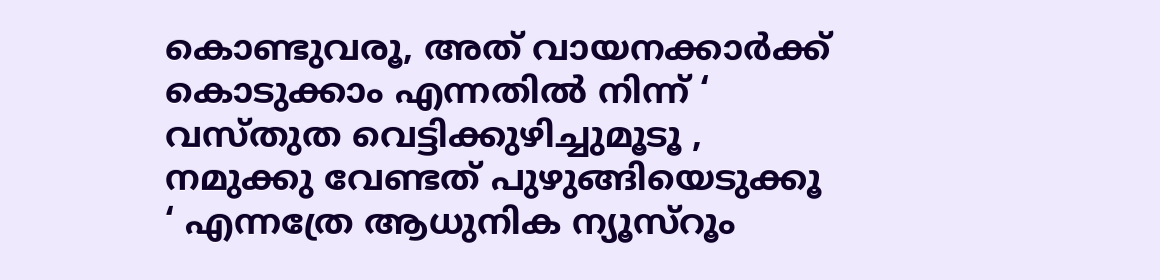കൊണ്ടുവരൂ, അത് വായനക്കാര്‍ക്ക് കൊടുക്കാം എന്നതില്‍ നിന്ന് ‘ വസ്തുത വെട്ടിക്കുഴിച്ചുമൂടൂ , നമുക്കു വേണ്ടത് പുഴുങ്ങിയെടുക്കൂ ‘ എന്നത്രേ ആധുനിക ന്യൂസ്‌റൂം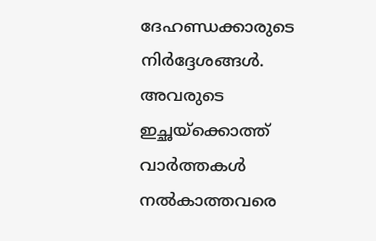ദേഹണ്ഡക്കാരുടെ നിര്‍ദ്ദേശങ്ങള്‍. അവരുടെ  ഇച്ഛയ്‌ക്കൊത്ത് വാര്‍ത്തകള്‍ നല്‍കാത്തവരെ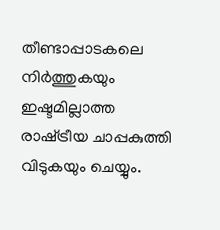തീണ്ടാപ്പാടകലെ നിര്‍ത്തുകയും ഇഷ്ടമില്ലാത്ത രാഷ്‌ട്രീയ ചാപ്പകുത്തി വിടുകയും ചെയ്യും.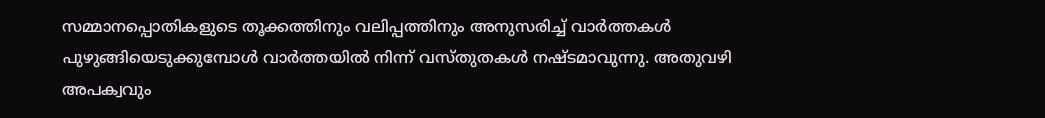സമ്മാനപ്പൊതികളുടെ തൂക്കത്തിനും വലിപ്പത്തിനും അനുസരിച്ച് വാര്‍ത്തകള്‍ പുഴുങ്ങിയെടുക്കുമ്പോള്‍ വാര്‍ത്തയില്‍ നിന്ന് വസ്തുതകള്‍ നഷ്ടമാവുന്നു. അതുവഴി അപക്വവും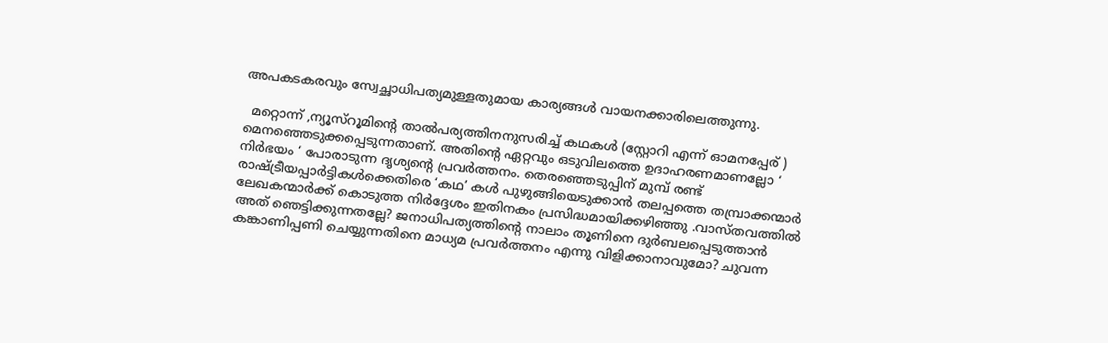അപകടകരവും സ്വേച്ഛാധിപത്യമുള്ളതുമായ കാര്യങ്ങള്‍ വായനക്കാരിലെത്തുന്നു.

  മറ്റൊന്ന് ,ന്യൂസ്‌റൂമിന്റെ താല്‍പര്യത്തിനനുസരിച്ച് കഥകള്‍ (സ്റ്റോറി എന്ന് ഓമനപ്പേര് ) മെനഞ്ഞെടുക്കപ്പെടുന്നതാണ്. അതിന്റെ ഏറ്റവും ഒടുവിലത്തെ ഉദാഹരണമാണല്ലോ ‘ നിര്‍ഭയം ‘ പോരാടുന്ന ദൃശ്യന്റെ പ്രവര്‍ത്തനം. തെരഞ്ഞെടുപ്പിന് മുമ്പ് രണ്ട് രാഷ്‌ട്രീയപ്പാര്‍ട്ടികള്‍ക്കെതിരെ ‘കഥ’ കള്‍ പുഴുങ്ങിയെടുക്കാന്‍ തലപ്പത്തെ തമ്പ്രാക്കന്മാര്‍ ലേഖകന്മാര്‍ക്ക് കൊടുത്ത നിര്‍ദ്ദേശം ഇതിനകം പ്രസിദ്ധമായിക്കഴിഞ്ഞു .വാസ്തവത്തില്‍ അത് ഞെട്ടിക്കുന്നതല്ലേ? ജനാധിപത്യത്തിന്റെ നാലാം തൂണിനെ ദുര്‍ബലപ്പെടുത്താന്‍ കങ്കാണിപ്പണി ചെയ്യുന്നതിനെ മാധ്യമ പ്രവര്‍ത്തനം എന്നു വിളിക്കാനാവുമോ? ചുവന്ന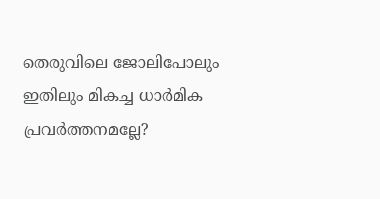തെരുവിലെ ജോലിപോലും ഇതിലും മികച്ച ധാര്‍മിക പ്രവര്‍ത്തനമല്ലേ?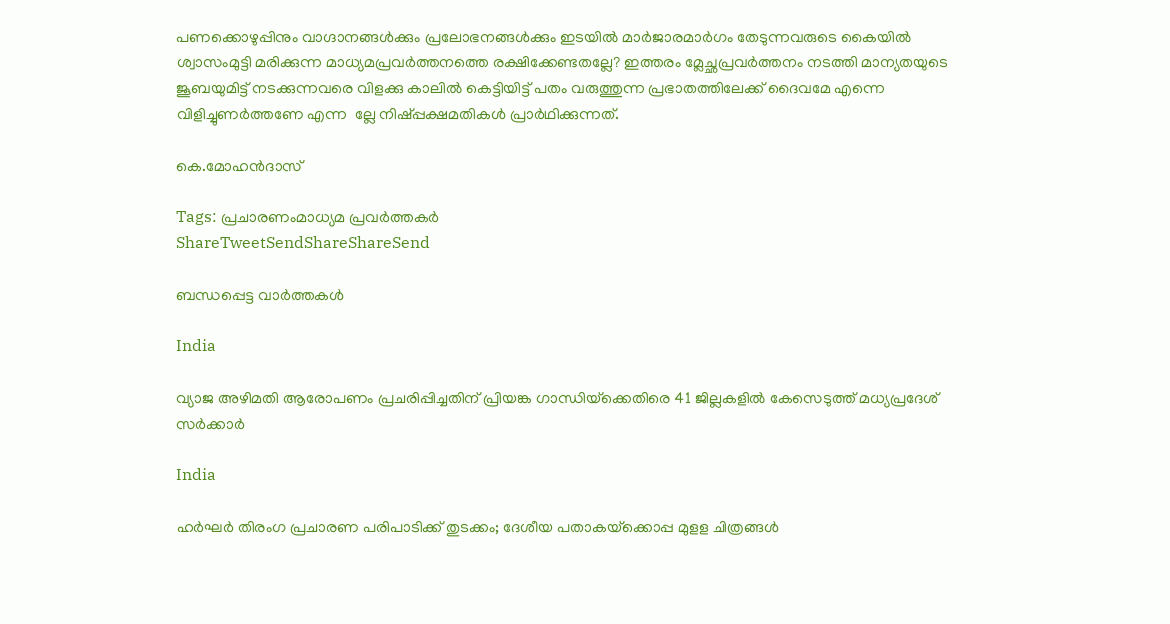പണക്കൊഴുപ്പിനും വാഗ്ദാനങ്ങള്‍ക്കും പ്രലോഭനങ്ങള്‍ക്കും ഇടയില്‍ മാര്‍ജാരമാര്‍ഗം തേടുന്നവരുടെ കൈയില്‍ ശ്വാസംമുട്ടി മരിക്കുന്ന മാധ്യമപ്രവര്‍ത്തനത്തെ രക്ഷിക്കേണ്ടതല്ലേ? ഇത്തരം മ്ലേച്ഛപ്രവര്‍ത്തനം നടത്തി മാന്യതയുടെ ജൂബയുമിട്ട് നടക്കുന്നവരെ വിളക്കു കാലില്‍ കെട്ടിയിട്ട് പതം വരുത്തുന്ന പ്രഭാതത്തിലേക്ക് ദൈവമേ എന്നെ വിളിച്ചുണര്‍ത്തണേ എന്ന  ല്ലേ നിഷ്പ്പക്ഷമതികള്‍ പ്രാര്‍ഥിക്കുന്നത്.

കെ.മോഹന്‍ദാസ്‌

Tags: പ്രചാരണംമാധ്യമ പ്രവര്‍ത്തകര്‍
ShareTweetSendShareShareSend

ബന്ധപ്പെട്ട വാര്‍ത്തകള്‍

India

വ്യാജ അഴിമതി ആരോപണം പ്രചരിപ്പിച്ചതിന് പ്രിയങ്ക ഗാന്ധിയ്‌ക്കെതിരെ 41 ജില്ലകളില്‍ കേസെടുത്ത് മധ്യപ്രദേശ് സര്‍ക്കാര്‍

India

ഹര്‍ഘര്‍ തിരംഗ പ്രചാരണ പരിപാടിക്ക് തുടക്കം; ദേശീയ പതാകയ്‌ക്കൊപ്പ മുളള ചിത്രങ്ങള്‍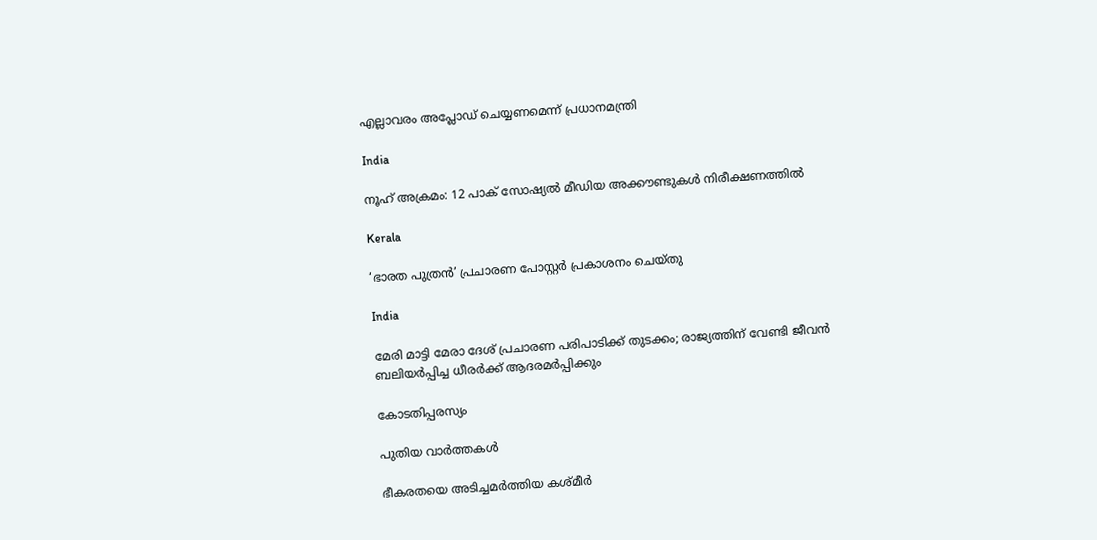എല്ലാവരം അപ്ലോഡ് ചെയ്യണമെന്ന് പ്രധാനമന്ത്രി

India

നൂഹ് അക്രമം: 12 പാക് സോഷ്യല്‍ മീഡിയ അക്കൗണ്ടുകള്‍ നിരീക്ഷണത്തില്‍

Kerala

‘ഭാരത പുത്രന്‍’ പ്രചാരണ പോസ്റ്റര്‍ പ്രകാശനം ചെയ്തു

India

മേരി മാട്ടി മേരാ ദേശ് പ്രചാരണ പരിപാടിക്ക് തുടക്കം; രാജ്യത്തിന് വേണ്ടി ജീവന്‍ ബലിയര്‍പ്പിച്ച ധീരര്‍ക്ക് ആദരമര്‍പ്പിക്കും

കോടതിപ്പരസ്യം

പുതിയ വാര്‍ത്തകള്‍

ഭീകരതയെ അടിച്ചമർത്തിയ കശ്മീർ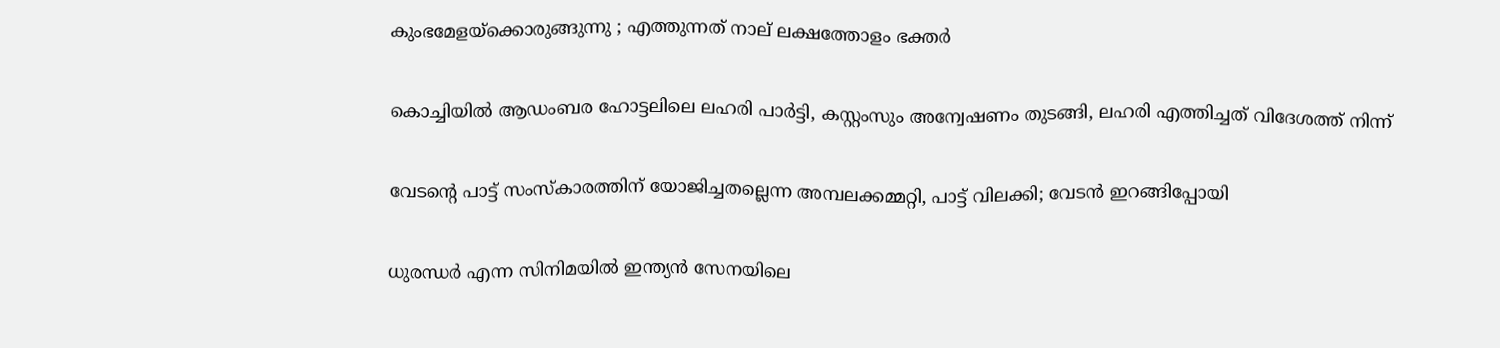കുംഭമേളയ്‌ക്കൊരുങ്ങുന്നു ; എത്തുന്നത് നാല് ലക്ഷത്തോളം ഭക്തർ

കൊച്ചിയില്‍ ആഡംബര ഹോട്ടലിലെ ലഹരി പാര്‍ട്ടി, കസ്റ്റംസും അന്വേഷണം തുടങ്ങി, ലഹരി എത്തിച്ചത് വിദേശത്ത് നിന്ന്

വേടന്റെ പാട്ട് സംസ്കാരത്തിന് യോജിച്ചതല്ലെന്ന അമ്പലക്കമ്മറ്റി, പാട്ട് വിലക്കി; വേടന്‍ ഇറങ്ങിപ്പോയി

ധുരന്ധര്‍ എന്ന സിനിമയില്‍ ഇന്ത്യന്‍ സേനയിലെ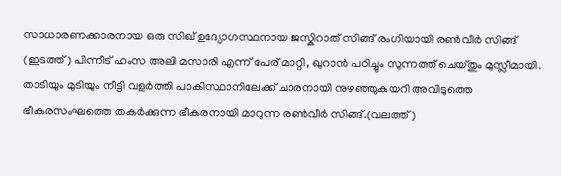സാധാരണക്കാരനായ ഒരു സിഖ് ഉദ്യോഗസ്ഥനായ ജസ്കിറാത് സിങ്ങ് രംഗിയായി രണ്‍വീര്‍ സിങ്ങ് (ഇടത്ത്) പിന്നീട് ഹംസ അലി മസാരി എന്ന് പേര് മാറ്റി, ഖുറാന്‍ പഠിച്ചും സുന്നത്ത് ചെയ്തും മുസ്ലീമായി. താടിയും മുടിയും നീട്ടി വളര്‍ത്തി പാകിസ്ഥാനിലേക്ക് ചാരനായി നുഴഞ്ഞുകയറി അവിടുത്തെ ഭീകരസംഘത്തെ തകര്‍ക്കുന്ന ഭീകരനായി മാറുന്ന രണ്‍വീര്‍ സിങ്ങ്.(വലത്ത്)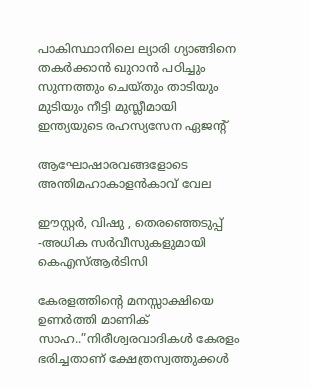പാകിസ്ഥാനിലെ ല്യാരി ഗ്യാങ്ങിനെ തകര്‍ക്കാന്‍ ഖുറാന്‍ പഠിച്ചും സുന്നത്തും ചെയ്തും താടിയും മുടിയും നീട്ടി മുസ്ലീമായി ഇന്ത്യയുടെ രഹസ്യസേന ഏജന്‍റ്

ആഘോഷാരവങ്ങളോടെ അന്തിമഹാകാളന്‍കാവ് വേല

ഈസ്റ്റര്‍, വിഷു , തെരഞ്ഞെടുപ്പ് -അധിക സര്‍വീസുകളുമായി കെഎസ്ആര്‍ടിസി

കേരളത്തിന്റെ മനസ്സാക്ഷിയെ ഉണര്‍ത്തി മാണിക് സാഹ..”നിരീശ്വരവാദികള്‍ കേരളം ഭരിച്ചതാണ് ക്ഷേത്രസ്വത്തുക്കള്‍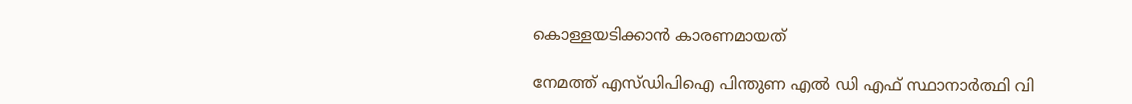കൊള്ളയടിക്കാന്‍ കാരണമായത്

നേമത്ത് എസ്ഡിപിഐ പിന്തുണ എല്‍ ഡി എഫ് സ്ഥാനാര്‍ത്ഥി വി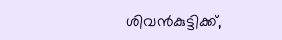ശിവന്‍കുട്ടിക്ക്,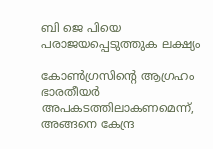ബി ജെ പിയെ പരാജയപ്പെടുത്തുക ലക്ഷ്യം

കോണ്‍ഗ്രസിന്റെ ആഗ്രഹം ഭാരതീയര്‍ അപകടത്തിലാകണമെന്ന്, അങ്ങനെ കേന്ദ്ര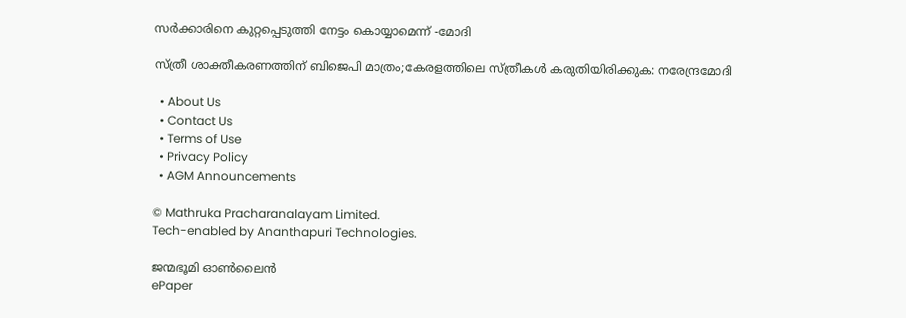സര്‍ക്കാരിനെ കുറ്റപ്പെടുത്തി നേട്ടം കൊയ്യാമെന്ന് -മോദി

സ്ത്രീ ശാക്തീകരണത്തിന് ബിജെപി മാത്രം;കേരളത്തിലെ സ്ത്രീകള്‍ കരുതിയിരിക്കുക: നരേന്ദ്രമോദി

  • About Us
  • Contact Us
  • Terms of Use
  • Privacy Policy
  • AGM Announcements

© Mathruka Pracharanalayam Limited.
Tech-enabled by Ananthapuri Technologies.

ജന്മഭൂമി ഓണ്‍ലൈന്‍
ePaper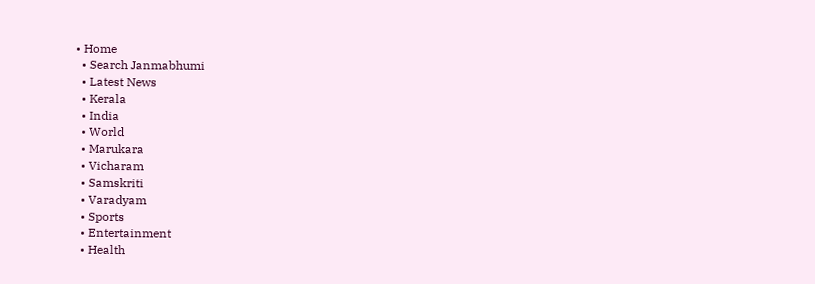• Home
  • Search Janmabhumi
  • Latest News
  • Kerala
  • India
  • World
  • Marukara
  • Vicharam
  • Samskriti
  • Varadyam
  • Sports
  • Entertainment
  • Health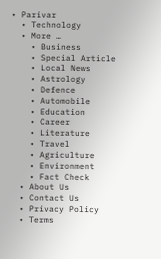• Parivar
  • Technology
  • More …
    • Business
    • Special Article
    • Local News
    • Astrology
    • Defence
    • Automobile
    • Education
    • Career
    • Literature
    • Travel
    • Agriculture
    • Environment
    • Fact Check
  • About Us
  • Contact Us
  • Privacy Policy
  • Terms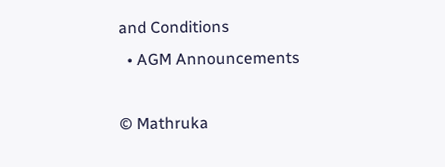and Conditions
  • AGM Announcements

© Mathruka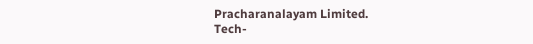Pracharanalayam Limited.
Tech-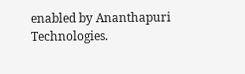enabled by Ananthapuri Technologies.